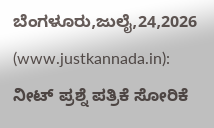ಬೆಂಗಳೂರು,ಜುಲೈ,24,2026 (www.justkannada.in): ನೀಟ್ ಪ್ರಶ್ನೆ ಪತ್ರಿಕೆ ಸೋರಿಕೆ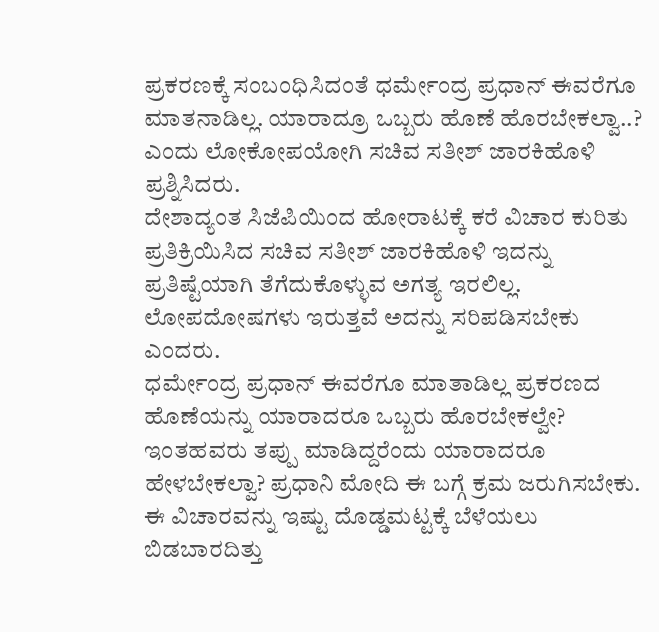ಪ್ರಕರಣಕ್ಕೆ ಸಂಬಂಧಿಸಿದಂತೆ ಧರ್ಮೇಂದ್ರ ಪ್ರಧಾನ್ ಈವರೆಗೂ ಮಾತನಾಡಿಲ್ಲ. ಯಾರಾದ್ರೂ ಒಬ್ಬರು ಹೊಣೆ ಹೊರಬೇಕಲ್ವಾ..? ಎಂದು ಲೋಕೋಪಯೋಗಿ ಸಚಿವ ಸತೀಶ್ ಜಾರಕಿಹೊಳಿ ಪ್ರಶ್ನಿಸಿದರು.
ದೇಶಾದ್ಯಂತ ಸಿಜೆಪಿಯಿಂದ ಹೋರಾಟಕ್ಕೆ ಕರೆ ವಿಚಾರ ಕುರಿತು ಪ್ರತಿಕ್ರಿಯಿಸಿದ ಸಚಿವ ಸತೀಶ್ ಜಾರಕಿಹೊಳಿ ಇದನ್ನು ಪ್ರತಿಷ್ಟೆಯಾಗಿ ತೆಗೆದುಕೊಳ್ಳುವ ಅಗತ್ಯ ಇರಲಿಲ್ಲ. ಲೋಪದೋಷಗಳು ಇರುತ್ತವೆ ಅದನ್ನು ಸರಿಪಡಿಸಬೇಕು ಎಂದರು.
ಧರ್ಮೇಂದ್ರ ಪ್ರಧಾನ್ ಈವರೆಗೂ ಮಾತಾಡಿಲ್ಲ ಪ್ರಕರಣದ ಹೊಣೆಯನ್ನು ಯಾರಾದರೂ ಒಬ್ಬರು ಹೊರಬೇಕಲ್ವೇ? ಇಂತಹವರು ತಪ್ಪು ಮಾಡಿದ್ದರೆಂದು ಯಾರಾದರೂ ಹೇಳಬೇಕಲ್ವಾ? ಪ್ರಧಾನಿ ಮೋದಿ ಈ ಬಗ್ಗೆ ಕ್ರಮ ಜರುಗಿಸಬೇಕು. ಈ ವಿಚಾರವನ್ನು ಇಷ್ಟು ದೊಡ್ಡಮಟ್ಟಕ್ಕೆ ಬೆಳೆಯಲು ಬಿಡಬಾರದಿತ್ತು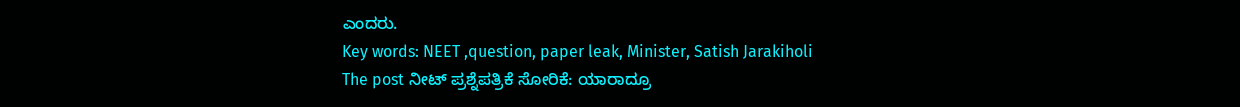ಎಂದರು.
Key words: NEET ,question, paper leak, Minister, Satish Jarakiholi
The post ನೀಟ್ ಪ್ರಶ್ನೆಪತ್ರಿಕೆ ಸೋರಿಕೆ: ಯಾರಾದ್ರೂ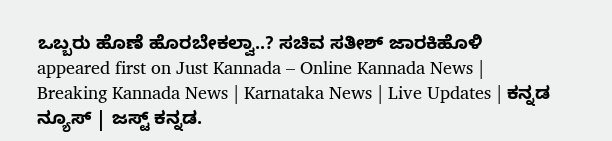ಒಬ್ಬರು ಹೊಣೆ ಹೊರಬೇಕಲ್ವಾ..? ಸಚಿವ ಸತೀಶ್ ಜಾರಕಿಹೊಳಿ appeared first on Just Kannada – Online Kannada News | Breaking Kannada News | Karnataka News | Live Updates | ಕನ್ನಡ ನ್ಯೂಸ್ | ಜಸ್ಟ್ ಕನ್ನಡ.